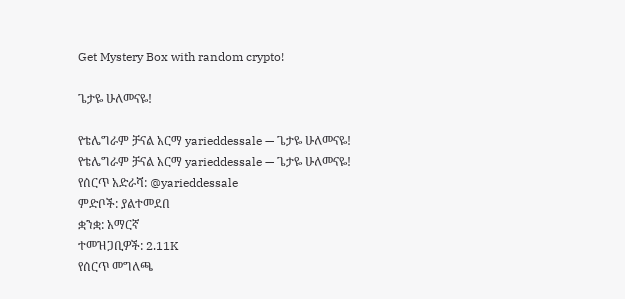Get Mystery Box with random crypto!

ጌታዬ ሁለመናዬ!

የቴሌግራም ቻናል አርማ yarieddessale — ጌታዬ ሁለመናዬ!
የቴሌግራም ቻናል አርማ yarieddessale — ጌታዬ ሁለመናዬ!
የሰርጥ አድራሻ: @yarieddessale
ምድቦች: ያልተመደበ
ቋንቋ: አማርኛ
ተመዝጋቢዎች: 2.11K
የሰርጥ መግለጫ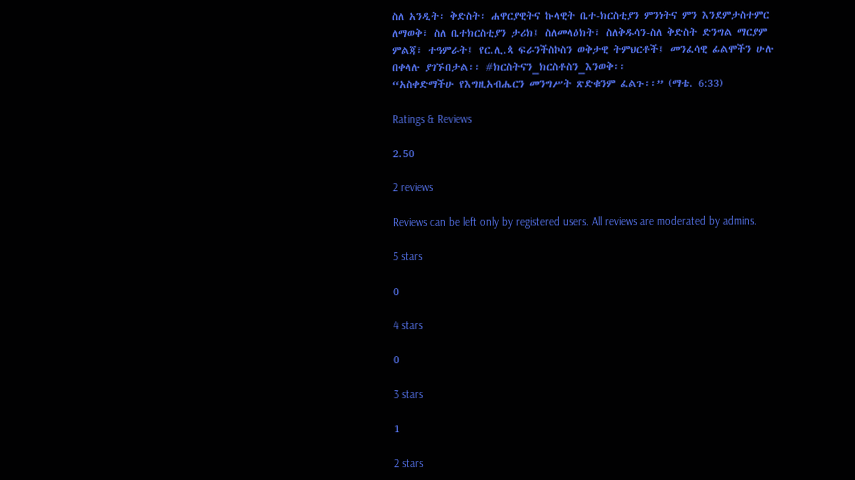ስለ አንዲት፡ ቅድስት፡ ሐዋርያዊትና ኩላዊት ቤተ-ክርስቲያን ምንነትና ምን እንደምታስተምር ለማወቅ፣ ስለ ቤተክርስቲያን ታሪክ፤ ስለመላዕክት፣ ስለቅዱሳን-ስለ ቅድስት ድንግል ማርያም ምልጃ፣ ተዓምራት፤ የር.ሊ.ጳ ፍራንችስኮስን ወቅታዊ ትምህርቶች፤ መንፈሳዊ ፊልሞችን ሁሉ በቀላሉ ያገኙበታል፡፡ #ክርስትናን_ክርስቶስን_እንወቅ፡፡
“አስቀድማችሁ የእግዚአብሔርን መንግሥት ጽድቁንም ፈልጉ፡፡” (ማቴ. 6:33)

Ratings & Reviews

2.50

2 reviews

Reviews can be left only by registered users. All reviews are moderated by admins.

5 stars

0

4 stars

0

3 stars

1

2 stars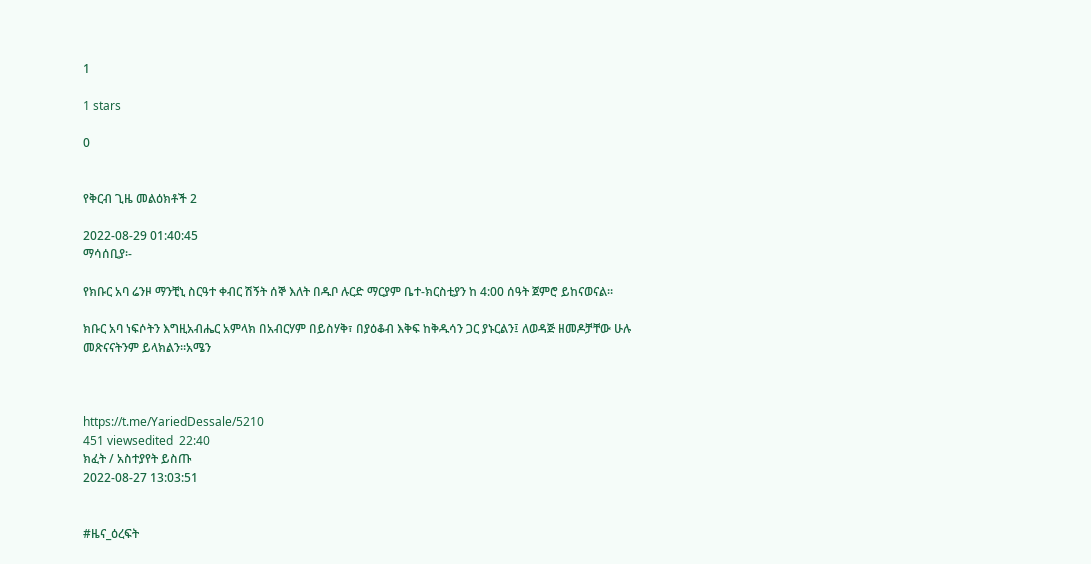1

1 stars

0


የቅርብ ጊዜ መልዕክቶች 2

2022-08-29 01:40:45
ማሳሰቢያ፡-

የክቡር አባ ሬንዞ ማንቺኒ ስርዓተ ቀብር ሽኝት ሰኞ እለት በዱቦ ሉርድ ማርያም ቤተ-ክርስቲያን ከ 4:00 ሰዓት ጀምሮ ይከናወናል።

ክቡር አባ ነፍሶትን እግዚአብሔር አምላክ በአብርሃም በይስሃቅ፣ በያዕቆብ እቅፍ ከቅዱሳን ጋር ያኑርልን፤ ለወዳጅ ዘመዶቻቸው ሁሉ መጽናናትንም ይላክልን።አሜን



https://t.me/YariedDessale/5210
451 viewsedited  22:40
ክፈት / አስተያየት ይስጡ
2022-08-27 13:03:51


#ዜና_ዕረፍት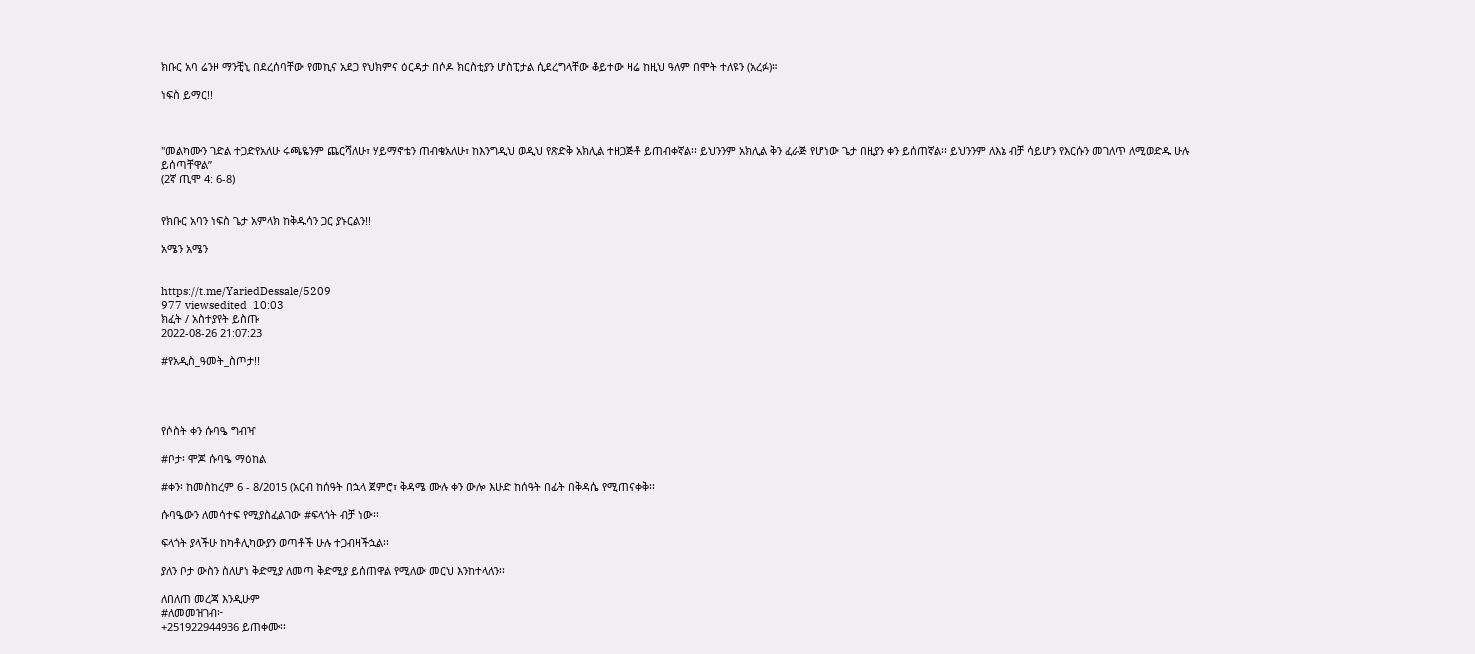ክቡር አባ ሬንዞ ማንቺኒ በደረሰባቸው የመኪና አደጋ የህክምና ዕርዳታ በሶዶ ክርስቲያን ሆስፒታል ሲደረግላቸው ቆይተው ዛሬ ከዚህ ዓለም በሞት ተለዩን (አረፉ)።

ነፍስ ይማር!!



''መልካሙን ገድል ተጋድየአለሁ ሩጫዬንም ጨርሻለሁ፣ ሃይማኖቴን ጠብቄአለሁ፣ ከእንግዲህ ወዲህ የጽድቅ አክሊል ተዘጋጅቶ ይጠብቀኛል፡፡ ይህንንም አክሊል ቅን ፈራጅ የሆነው ጌታ በዚያን ቀን ይሰጠኛል፡፡ ይህንንም ለእኔ ብቻ ሳይሆን የእርሱን መገለጥ ለሚወድዱ ሁሉ ይሰጣቸዋል”
(2ኛ ጢሞ 4: 6-8)


የክቡር አባን ነፍስ ጌታ አምላክ ከቅዱሳን ጋር ያኑርልን!!

አሜን አሜን


https://t.me/YariedDessale/5209
977 viewsedited  10:03
ክፈት / አስተያየት ይስጡ
2022-08-26 21:07:23

#የአዲስ_ዓመት_ስጦታ!!




የሶስት ቀን ሱባዔ ግብዣ

#ቦታ፡ ሞጆ ሱባዔ ማዕከል

#ቀን፡ ከመስከረም 6 - 8/2015 (አርብ ከሰዓት በኋላ ጀምሮ፣ ቅዳሜ ሙሉ ቀን ውሎ እሁድ ከሰዓት በፊት በቅዳሴ የሚጠናቀቅ፡፡

ሱባዔውን ለመሳተፍ የሚያስፈልገው #ፍላጎት ብቻ ነው፡፡

ፍላጎት ያላችሁ ከካቶሊካውያን ወጣቶች ሁሉ ተጋብዛችኋል፡፡

ያለን ቦታ ውስን ስለሆነ ቅድሚያ ለመጣ ቅድሚያ ይሰጠዋል የሚለው መርህ እንከተላለን፡፡

ለበለጠ መረጃ እንዲሁም
#ለመመዝገብ፦
+251922944936 ይጠቀሙ፡፡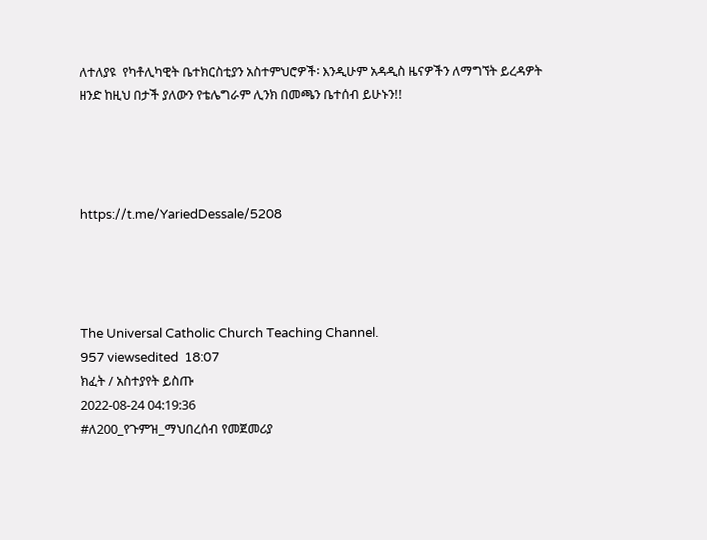ለተለያዩ  የካቶሊካዊት ቤተክርስቲያን አስተምህሮዎች፡ እንዲሁም አዳዲስ ዜናዎችን ለማግኘት ይረዳዎት ዘንድ ከዚህ በታች ያለውን የቴሌግራም ሊንክ በመጫን ቤተሰብ ይሁኑን!!




https://t.me/YariedDessale/5208




The Universal Catholic Church Teaching Channel.
957 viewsedited  18:07
ክፈት / አስተያየት ይስጡ
2022-08-24 04:19:36
#ለ200_የጉምዝ_ማህበረሰብ የመጀመሪያ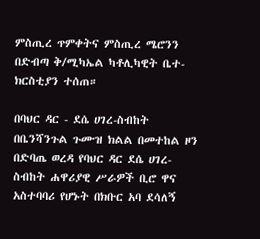ምስጢረ ጥምቀትና ምስጢረ ሜሮንን
በድብጣ ቅ/ሚካኤል ካቶሊካዊት ቤተ-ክርስቲያን ተሰጠ።

በባህር ዳር - ደሴ ሀገረ-ስብከት በቤንሻንጉል ጉሙዝ ክልል በመተከል ዞን በድባጤ ወረዳ የባህር ዳር ደሴ ሀገረ-ስብከት ሐዋሪያዊ ሥራዎች ቢሮ ዋና አስተባባሪ የሆኑት በክቡር አባ ደሳለኝ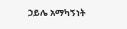ኃይሌ አማካኝነት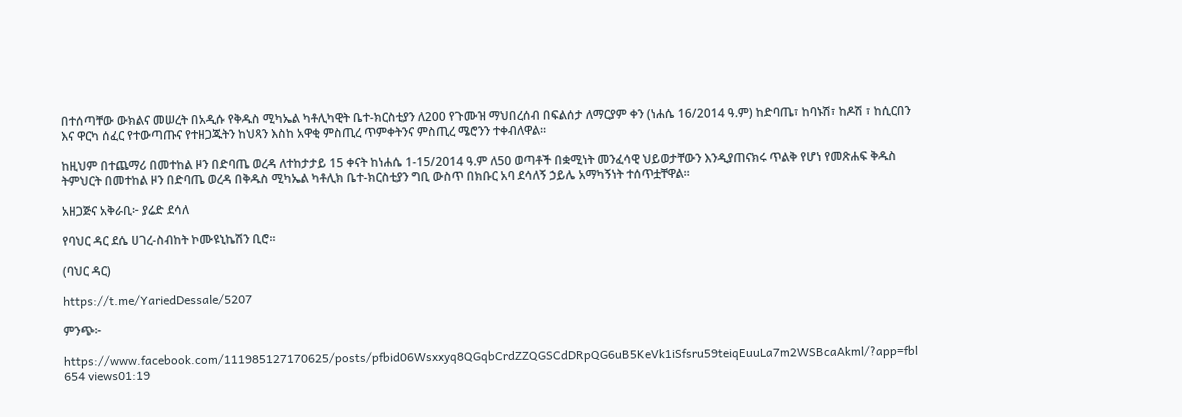በተሰጣቸው ውክልና መሠረት በአዲሱ የቅዱስ ሚካኤል ካቶሊካዊት ቤተ-ክርስቲያን ለ200 የጉሙዝ ማህበረሰብ በፍልሰታ ለማርያም ቀን (ነሐሴ 16/2014 ዓ.ም) ከድባጤ፣ ከባኑሽ፣ ከዶሽ ፣ ከሲርበን እና ዋርካ ሰፈር የተውጣጡና የተዘጋጁትን ከህጻን እስከ አዋቂ ምስጢረ ጥምቀትንና ምስጢረ ሜሮንን ተቀብለዋል።

ከዚህም በተጨማሪ በመተከል ዞን በድባጤ ወረዳ ለተከታታይ 15 ቀናት ከነሐሴ 1-15/2014 ዓ.ም ለ50 ወጣቶች በቋሚነት መንፈሳዊ ህይወታቸውን እንዲያጠናክሩ ጥልቅ የሆነ የመጽሐፍ ቅዱስ ትምህርት በመተከል ዞን በድባጤ ወረዳ በቅዱስ ሚካኤል ካቶሊክ ቤተ-ክርስቲያን ግቢ ውስጥ በክቡር አባ ደሳለኝ ኃይሌ አማካኝነት ተሰጥቷቸዋል።

አዘጋጅና አቅራቢ፦ ያሬድ ደሳለ

የባህር ዳር ደሴ ሀገረ-ስብከት ኮሙዩኒኬሽን ቢሮ፡፡

(ባህር ዳር)

https://t.me/YariedDessale/5207

ምንጭ፦

https://www.facebook.com/111985127170625/posts/pfbid06Wsxxyq8QGqbCrdZZQGSCdDRpQG6uB5KeVk1iSfsru59teiqEuuLa7m2WSBcaAkml/?app=fbl
654 views01:19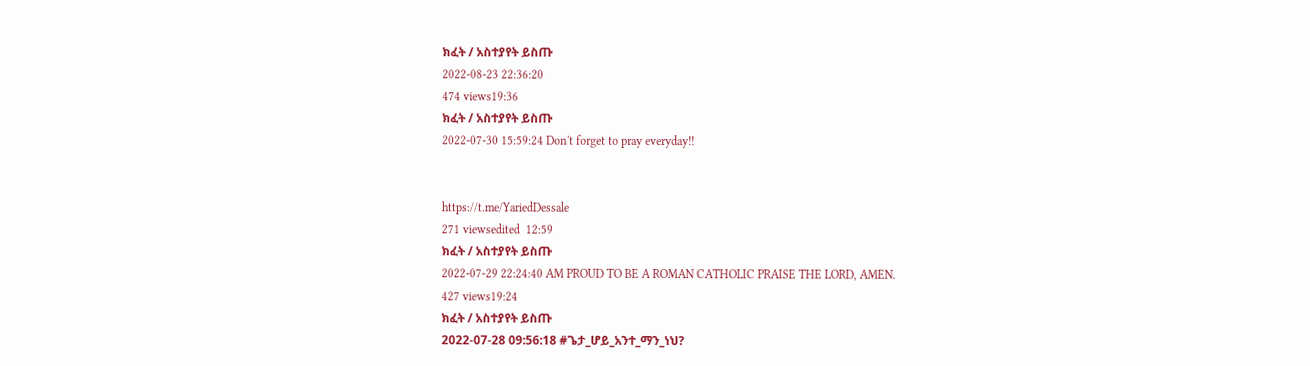ክፈት / አስተያየት ይስጡ
2022-08-23 22:36:20
474 views19:36
ክፈት / አስተያየት ይስጡ
2022-07-30 15:59:24 Don't forget to pray everyday!!


https://t.me/YariedDessale
271 viewsedited  12:59
ክፈት / አስተያየት ይስጡ
2022-07-29 22:24:40 AM PROUD TO BE A ROMAN CATHOLIC PRAISE THE LORD, AMEN.
427 views19:24
ክፈት / አስተያየት ይስጡ
2022-07-28 09:56:18 #ጌታ_ሆይ_አንተ_ማን_ነህ?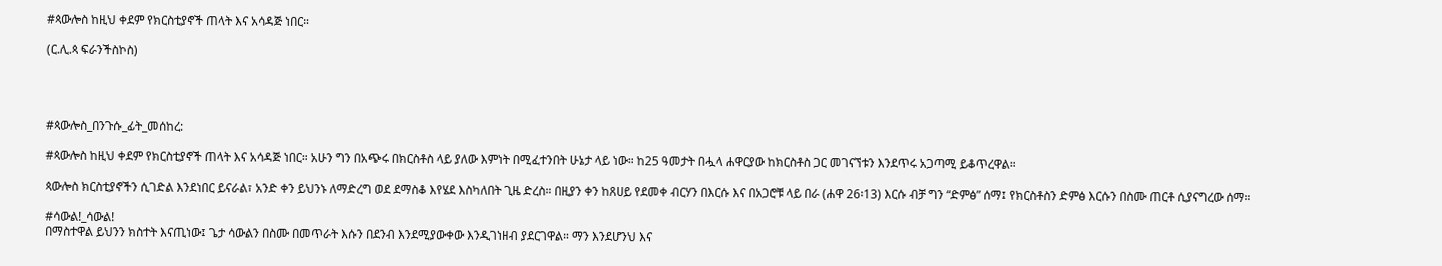#ጳውሎስ ከዚህ ቀደም የክርስቲያኖች ጠላት እና አሳዳጅ ነበር።

(ር.ሊ.ጳ ፍራንችስኮስ)




#ጳውሎስ_በንጉሱ_ፊት_መሰከረ:

#ጳውሎስ ከዚህ ቀደም የክርስቲያኖች ጠላት እና አሳዳጅ ነበር። አሁን ግን በአጭሩ በክርስቶስ ላይ ያለው እምነት በሚፈተንበት ሁኔታ ላይ ነው። ከ25 ዓመታት በሗላ ሐዋርያው ከክርስቶስ ጋር መገናኘቱን እንደጥሩ አጋጣሚ ይቆጥረዋል።

ጳውሎስ ክርስቲያኖችን ሲገድል እንደነበር ይናራል፣ አንድ ቀን ይህንኑ ለማድረግ ወደ ደማስቆ እየሄደ እስካለበት ጊዜ ድረስ። በዚያን ቀን ከጸሀይ የደመቀ ብርሃን በእርሱ እና በአጋሮቹ ላይ በራ (ሐዋ 26፡13) እርሱ ብቻ ግን “ድምፅ” ሰማ፤ የክርስቶስን ድምፅ እርሱን በስሙ ጠርቶ ሲያናግረው ሰማ።

#ሳውል!_ሳውል!
በማስተዋል ይህንን ክስተት እናጢነው፤ ጌታ ሳውልን በስሙ በመጥራት እሱን በደንብ እንደሚያውቀው እንዲገነዘብ ያደርገዋል። ማን እንደሆንህ እና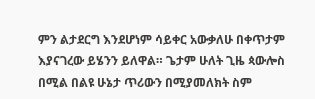ምን ልታደርግ እንደሆነም ሳይቀር አውቃለሁ በቀጥታም እያናገረው ይሄንን ይለዋል። ጌታም ሁለት ጊዜ ጳውሎስ በሚል በልዩ ሁኔታ ጥሪውን በሚያመለክት ስም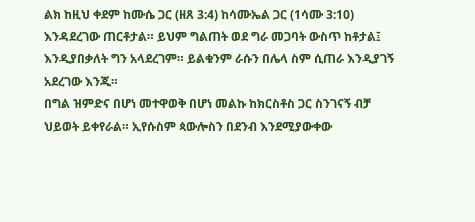ልክ ከዚህ ቀደም ከሙሴ ጋር (ዘጸ 3:4) ከሳሙኤል ጋር (1ሳሙ 3:10) እንዳደረገው ጠርቶታል። ይህም ግልጠት ወደ ግራ መጋባት ውስጥ ከቶታል፤ እንዲያበቃለት ግን አላደረገም። ይልቁንም ራሱን በሌላ ስም ሲጠራ እንዲያገኝ አደረገው እንጂ።
በግል ዝምድና በሆነ መተዋወቅ በሆነ መልኩ ከክርስቶስ ጋር ስንገናኝ ብቻ ህይወት ይቀየራል። ኢየሱስም ጳውሎስን በደንብ እንደሚያውቀው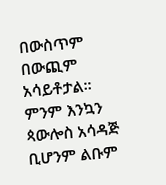በውስጥም በውጪም አሳይቶታል። ምንም እንኳን ጳውሎስ አሳዳጅ ቢሆንም ልቡም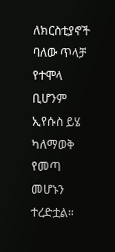ለክርስቲያኖች ባለው ጥላቻ የተሞላ ቢሆንም ኢየሱስ ይሄ ካለማወቅ የመጣ መሆኑን ተረድቷል።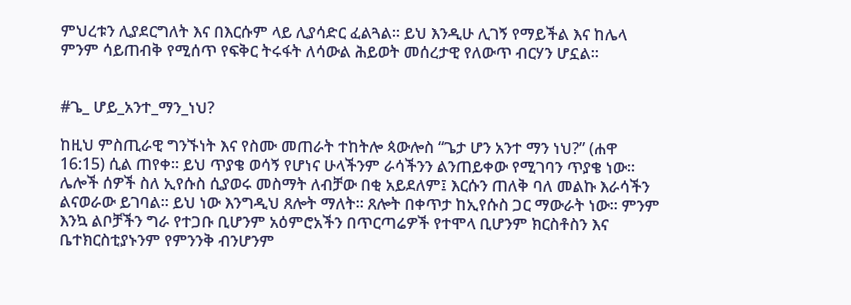ምህረቱን ሊያደርግለት እና በእርሱም ላይ ሊያሳድር ፈልጓል። ይህ እንዲሁ ሊገኝ የማይችል እና ከሌላ ምንም ሳይጠብቅ የሚሰጥ የፍቅር ትሩፋት ለሳውል ሕይወት መሰረታዊ የለውጥ ብርሃን ሆኗል።


#ጌ_ ሆይ_አንተ_ማን_ነህ?

ከዚህ ምስጢራዊ ግንኙነት እና የስሙ መጠራት ተከትሎ ጳውሎስ “ጌታ ሆን አንተ ማን ነህ?” (ሐዋ 16:15) ሲል ጠየቀ። ይህ ጥያቄ ወሳኝ የሆነና ሁላችንም ራሳችንን ልንጠይቀው የሚገባን ጥያቄ ነው። ሌሎች ሰዎች ስለ ኢየሱስ ሲያወሩ መስማት ለብቻው በቂ አይደለም፤ እርሱን ጠለቅ ባለ መልኩ እራሳችን ልናወራው ይገባል። ይህ ነው እንግዲህ ጸሎት ማለት። ጸሎት በቀጥታ ከኢየሱስ ጋር ማውራት ነው። ምንም እንኳ ልቦቻችን ግራ የተጋቡ ቢሆንም አዕምሮአችን በጥርጣሬዎች የተሞላ ቢሆንም ክርስቶስን እና ቤተክርስቲያኑንም የምንንቅ ብንሆንም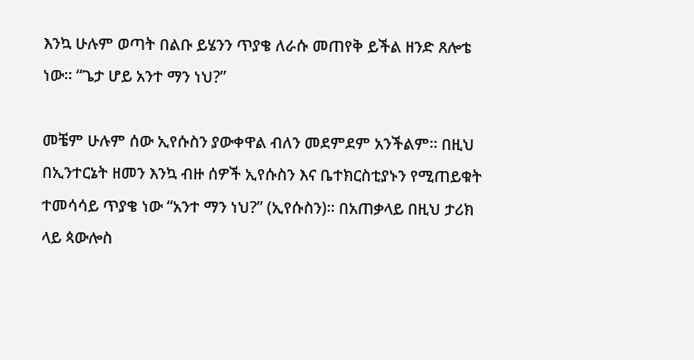እንኳ ሁሉም ወጣት በልቡ ይሄንን ጥያቄ ለራሱ መጠየቅ ይችል ዘንድ ጸሎቴ ነው። “ጌታ ሆይ አንተ ማን ነህ?”

መቼም ሁሉም ሰው ኢየሱስን ያውቀዋል ብለን መደምደም አንችልም። በዚህ በኢንተርኔት ዘመን እንኳ ብዙ ሰዎች ኢየሱስን እና ቤተክርስቲያኑን የሚጠይቁት ተመሳሳይ ጥያቄ ነው “አንተ ማን ነህ?” (ኢየሱስን)። በአጠቃላይ በዚህ ታሪክ ላይ ጳውሎስ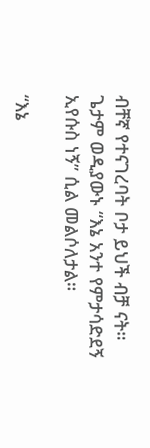ብቸኛ የተናገረባት ቦታ ይህች ብቻ ናት። ጌታም ወዲያውኑ “እኔ አንተ የምታሳድደኝ ኢየሱስ ነኝ” ሲል መልሶለታል።

“እኔ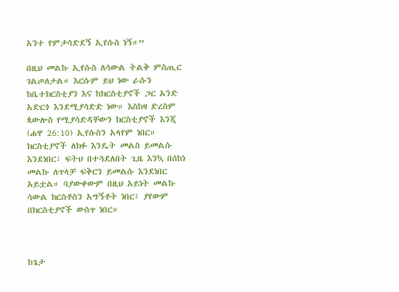አንተ የምታሳድደኝ ኢየሱስ ነኝ።”

በዚህ መልኩ ኢየሱስ ለሳውል ትልቅ ምስጢር ገልጦለታል። እርሱም ይህ ነው ራሱን ከቤተክርስቲያን እና ከክርስቲያኖች ጋር አንድ አድርጎ እንደሚያሳድድ ነው። እስከዛ ድረስም ጳውሎስ የሚያሳድዳቸውን ክርስቲያኖች እንጂ (ሐዋ 26:10) ኢየሱስን አላየም ነበር። ክርስቲያኖች ለክፉ እንዴት መልስ ይመልሱ እንደነበር፣ ፍትህ በተጓደለበት ጊዜ እንኳ በሰከነ መልኩ ለጥላቻ ፍቅርን ይመልሱ እንደነበር አይቷል። ባያውቀውም በዚህ አይነት መልኩ ሳውል ክርስቶስን አግኝቶት ነበር፤ ያየውም በክርስቲያኖች ውስጥ ነበር።



ከጌታ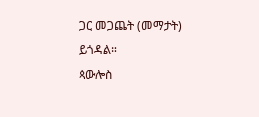ጋር መጋጨት (መማታት) ይጎዳል።
ጳውሎስ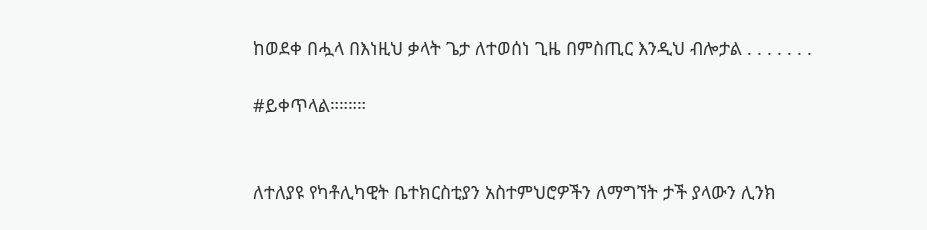ከወደቀ በሗላ በእነዚህ ቃላት ጌታ ለተወሰነ ጊዜ በምስጢር እንዲህ ብሎታል . . . . . . .

#ይቀጥላል።።።።


ለተለያዩ የካቶሊካዊት ቤተክርስቲያን አስተምህሮዎችን ለማግኘት ታች ያላውን ሊንክ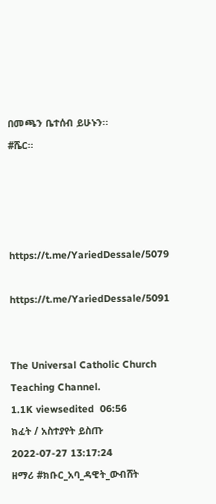በመጫን ቤተሰብ ይሁኑን፡፡
#ሼር።




https://t.me/YariedDessale/5079

https://t.me/YariedDessale/5091


The Universal Catholic Church Teaching Channel.
1.1K viewsedited  06:56
ክፈት / አስተያየት ይስጡ
2022-07-27 13:17:24
ዘማሪ #ክቡር_አባ_ዳዊት_ውብሸት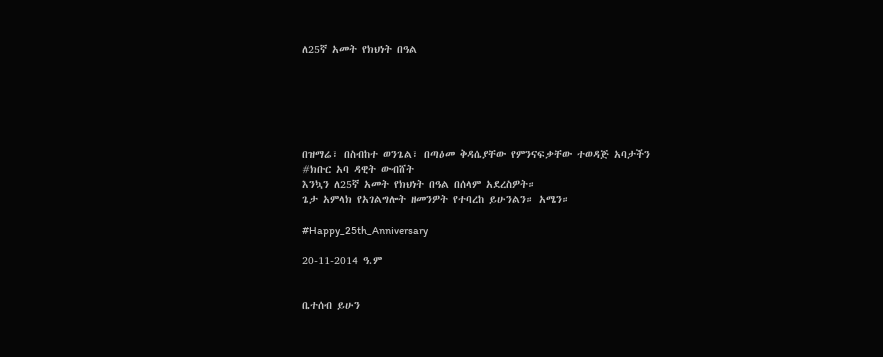ለ25ኛ አመት የክህነት በዓል






በዝማሬ፣ በስብከተ ወንጌል፣ በጣዕመ ቅዳሴያቸው የምንናፍቃቸው ተወዳጅ አባታችን #ክቡር አባ ዳዊት ውብሸት
እንኳን ለ25ኛ አመት የክህነት በዓል በሰላም አደረስዎት።
ጌታ አምላክ የአገልግሎት ዘመንዎት የተባረከ ይሁንልን። አሜን።

#Happy_25th_Anniversary

20-11-2014 ዓ.ም


ቤተሰብ ይሁን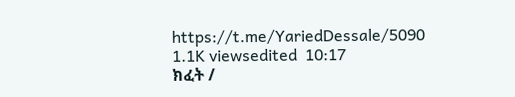https://t.me/YariedDessale/5090
1.1K viewsedited  10:17
ክፈት /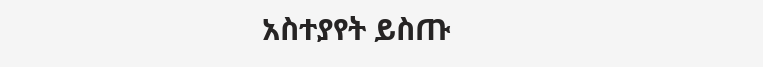አስተያየት ይስጡ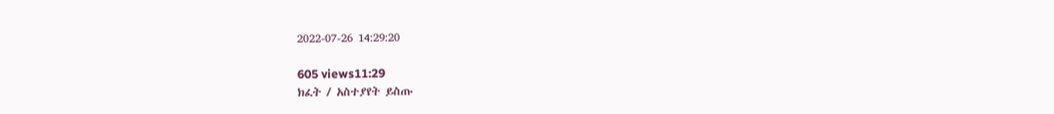2022-07-26 14:29:20

605 views11:29
ክፈት / አስተያየት ይስጡ